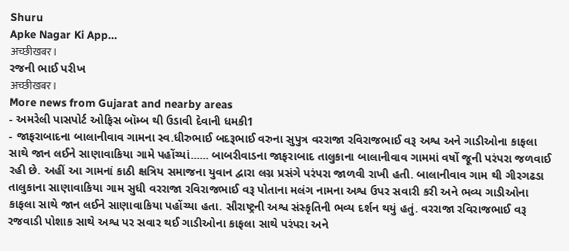Shuru
Apke Nagar Ki App…
अच्छीखबर।
રજની ભાઈ પરીખ
अच्छीखबर।
More news from Gujarat and nearby areas
- અમરેલી પાસપોર્ટ ઓફિસ બૉમ્બ થી ઉડાવી દેવાની ધમકી1
- જાફરાબાદના બાલાનીવાવ ગામના સ્વ.ધીરુભાઈ બદરૂભાઈ વરુના સુપુત્ર વરરાજા રવિરાજભાઈ વરૂ અશ્વ અને ગાડીઓના કાફલા સાથે જાન લઈને સાણાવાકિયા ગામે પહોંચ્યાં...... બાબરીવાડના જાફરાબાદ તાલુકાના બાલાનીવાવ ગામમાં વર્ષો જૂની પરંપરા જળવાઈ રહી છે. અહીં આ ગામનાં કાઠી ક્ષત્રિય સમાજના યુવાન દ્વારા લગ્ન પ્રસંગે પરંપરા જાળવી રાખી હતી. બાલાનીવાવ ગામ થી ગીરગઢડા તાલુકાના સાણાવાકિયા ગામ સુધી વરરાજા રવિરાજભાઈ વરૂ પોતાના મલંગ નામના અશ્વ ઉપર સવારી કરી અને ભવ્ય ગાડીઓના કાફલા સાથે જાન લઈને સાણાવાકિયા પહોંચ્યા હતા. સૌરાષ્ટ્રની અશ્વ સંસ્કૃતિની ભવ્ય દર્શન થયું હતું. વરરાજા રવિરાજભાઈ વરૂ રજવાડી પોશાક સાથે અશ્વ પર સવાર થઈ ગાડીઓના કાફલા સાથે પરંપરા અને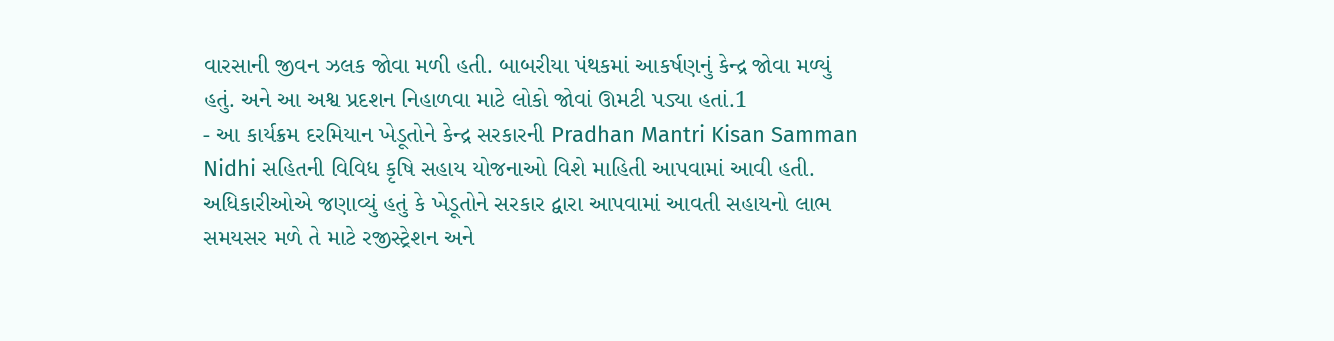વારસાની જીવન ઝલક જોવા મળી હતી. બાબરીયા પંથકમાં આકર્ષણનું કેન્દ્ર જોવા મળ્યું હતું. અને આ અશ્વ પ્રદશન નિહાળવા માટે લોકો જોવાં ઊમટી પડ્યા હતાં.1
- આ કાર્યક્રમ દરમિયાન ખેડૂતોને કેન્દ્ર સરકારની Pradhan Mantri Kisan Samman Nidhi સહિતની વિવિધ કૃષિ સહાય યોજનાઓ વિશે માહિતી આપવામાં આવી હતી. અધિકારીઓએ જણાવ્યું હતું કે ખેડૂતોને સરકાર દ્વારા આપવામાં આવતી સહાયનો લાભ સમયસર મળે તે માટે રજીસ્ટ્રેશન અને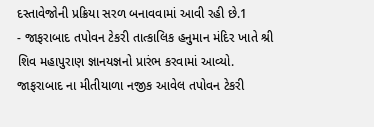દસ્તાવેજોની પ્રક્રિયા સરળ બનાવવામાં આવી રહી છે.1
- જાફરાબાદ તપોવન ટેકરી તાત્કાલિક હનુમાન મંદિર ખાતે શ્રી શિવ મહાપુરાણ જ્ઞાનયજ્ઞનો પ્રારંભ કરવામાં આવ્યો. જાફરાબાદ ના મીતીયાળા નજીક આવેલ તપોવન ટેકરી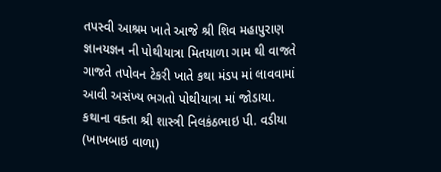તપસ્વી આશ્રમ ખાતે આજે શ્રી શિવ મહાપુરાણ જ્ઞાનયજ્ઞન ની પોથીયાત્રા મિતયાળા ગામ થી વાજતે ગાજતે તપોવન ટેકરી ખાતે કથા મંડપ માં લાવવામાં આવી અસંખ્ય ભગતો પોથીયાત્રા માં જોડાયા. કથાના વક્તા શ્રી શાસ્ત્રી નિલકંઠભાઇ પી. વડીયા (ખાખબાઇ વાળા)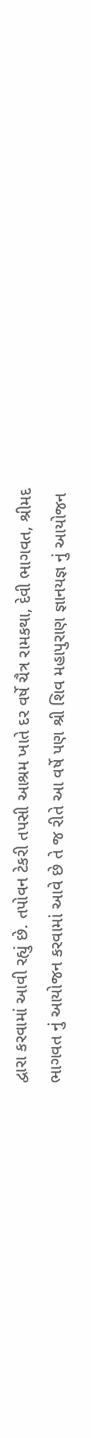દ્વારા કરવામાં આવી રહ્યું છે. તપોવન ટેકરી તપસી આશ્રમ ખાતે દર વર્ષે ચૈત્ર રામકથા, દેવી ભાગવત, શ્રીમદ ભાગવત નું આયોજન કરવામાં આવે છે તે જ રીતે આ વર્ષે પણ શ્રી શિવ મહાપુરાણ જ્ઞાનયજ્ઞ નું આયોજન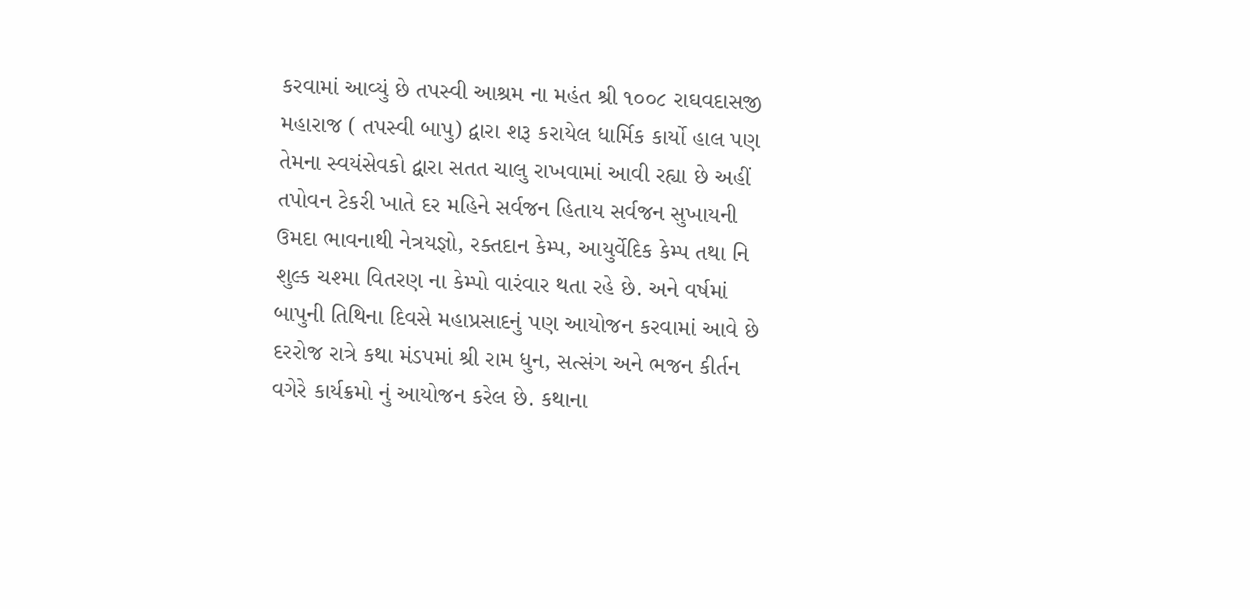કરવામાં આવ્યું છે તપસ્વી આશ્રમ ના મહંત શ્રી ૧૦૦૮ રાઘવદાસજી મહારાજ ( તપસ્વી બાપુ) દ્વારા શરૂ કરાયેલ ધાર્મિક કાર્યો હાલ પણ તેમના સ્વયંસેવકો દ્વારા સતત ચાલુ રાખવામાં આવી રહ્યા છે અહીં તપોવન ટેકરી ખાતે દર મહિને સર્વજન હિતાય સર્વજન સુખાયની ઉમદા ભાવનાથી નેત્રયજ્ઞો, રક્તદાન કેમ્પ, આયુર્વેદિક કેમ્પ તથા નિ શુલ્ક ચશ્મા વિતરણ ના કેમ્પો વારંવાર થતા રહે છે. અને વર્ષમાં બાપુની તિથિના દિવસે મહાપ્રસાદનું પણ આયોજન કરવામાં આવે છે દરરોજ રાત્રે કથા મંડપમાં શ્રી રામ ધુન, સત્સંગ અને ભજન કીર્તન વગેરે કાર્યક્રમો નું આયોજન કરેલ છે. કથાના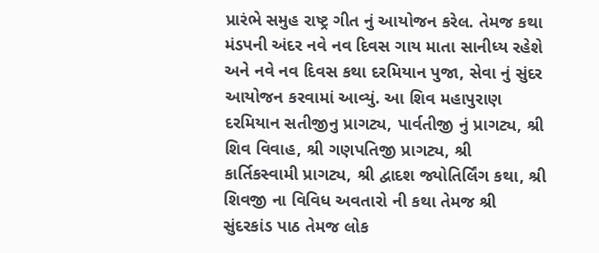પ્રારંભે સમુહ રાષ્ટ્ર ગીત નું આયોજન કરેલ. તેમજ કથા મંડપની અંદર નવે નવ દિવસ ગાય માતા સાનીધ્ય રહેશે અને નવે નવ દિવસ કથા દરમિયાન પુજા, સેવા નું સુંદર આયોજન કરવામાં આવ્યું. આ શિવ મહાપુરાણ દરમિયાન સતીજીનુ પ્રાગટ્ય, પાર્વતીજી નું પ્રાગટ્ય, શ્રી શિવ વિવાહ, શ્રી ગણપતિજી પ્રાગટ્ય, શ્રી કાર્તિકસ્વામી પ્રાગટ્ય, શ્રી દ્વાદશ જ્યોતિર્લિંગ કથા, શ્રી શિવજી ના વિવિધ અવતારો ની કથા તેમજ શ્રી સુંદરકાંડ પાઠ તેમજ લોક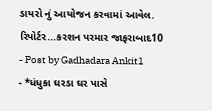ડાયરો નું આયોજન કરવામાં આવેલ. રિપોર્ટર...કરશન પરમાર જાફરાબાદ10
- Post by Gadhadara Ankit1
- *ધંધુકા ઘરડા ઘર પાસે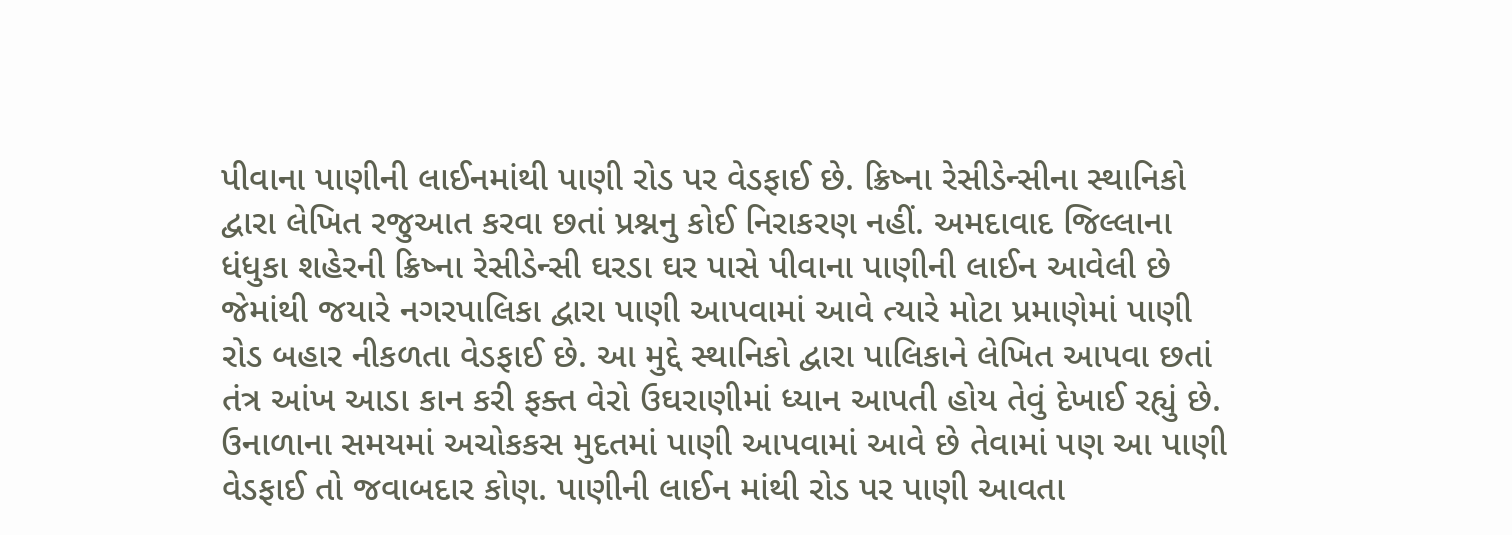પીવાના પાણીની લાઈનમાંથી પાણી રોડ પર વેડફાઈ છે. ક્રિષ્ના રેસીડેન્સીના સ્થાનિકો દ્વારા લેખિત રજુઆત કરવા છતાં પ્રશ્નનુ કોઈ નિરાકરણ નહીં. અમદાવાદ જિલ્લાના ધંધુકા શહેરની ક્રિષ્ના રેસીડેન્સી ઘરડા ઘર પાસે પીવાના પાણીની લાઈન આવેલી છે જેમાંથી જયારે નગરપાલિકા દ્વારા પાણી આપવામાં આવે ત્યારે મોટા પ્રમાણેમાં પાણી રોડ બહાર નીકળતા વેડફાઈ છે. આ મુદ્દે સ્થાનિકો દ્વારા પાલિકાને લેખિત આપવા છતાં તંત્ર આંખ આડા કાન કરી ફક્ત વેરો ઉઘરાણીમાં ધ્યાન આપતી હોય તેવું દેખાઈ રહ્યું છે. ઉનાળાના સમયમાં અચોકકસ મુદતમાં પાણી આપવામાં આવે છે તેવામાં પણ આ પાણી વેડફાઈ તો જવાબદાર કોણ. પાણીની લાઈન માંથી રોડ પર પાણી આવતા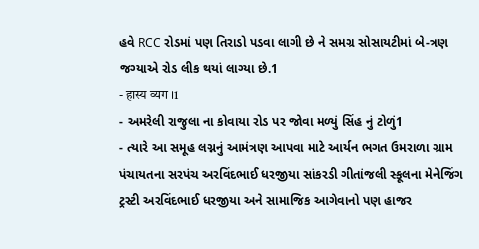હવે RCC રોડમાં પણ તિરાડો પડવા લાગી છે ને સમગ્ર સોસાયટીમાં બે-ત્રણ જગ્યાએ રોડ લીક થયાં લાગ્યા છે.1
- हास्य व्यग ।1
- અમરેલી રાજુલા ના કોવાયા રોડ પર જોવા મળ્યું સિંહ નું ટોળું1
- ત્યારે આ સમૂહ લગ્નનું આમંત્રણ આપવા માટે આર્યન ભગત ઉમરાળા ગ્રામ પંચાયતના સરપંચ અરવિંદભાઈ ધરજીયા સાંકરડી ગીતાંજલી સ્કૂલના મેનેજિંગ ટ્રસ્ટી અરવિંદભાઈ ધરજીયા અને સામાજિક આગેવાનો પણ હાજર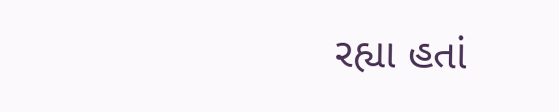રહ્યા હતાં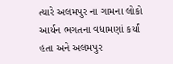ત્યારે અલમપુર ના ગામના લોકો આર્યન ભગતના વધામણાં કર્યાં હતા અને અલમપુર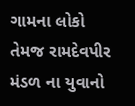ગામના લોકો તેમજ રામદેવપીર મંડળ ના યુવાનો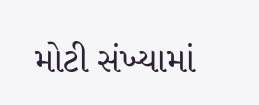મોટી સંખ્યામાં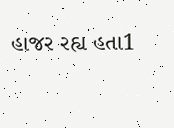હાજર રહ્ય હતા1